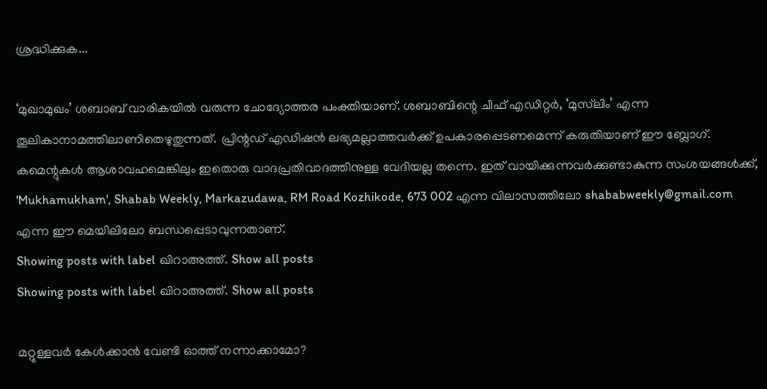ശ്രദ്ധിക്കുക...

‘മുഖാമുഖം’ ശബാബ് വാരികയില്‍ വരുന്ന ചോദ്യോത്തര പംക്തിയാണ്. ശബാബിന്റെ ചീഫ് എഡിറ്റര്‍, ‘മുസ്‌ലിം’ എന്ന തൂലികാനാമത്തിലാണിതെഴുതുന്നത്. പ്രിന്റഡ് എഡിഷന്‍ ലഭ്യമല്ലാത്തവര്‍ക്ക് ഉപകാരപ്പെടണമെന്ന് കരുതിയാണ് ഈ ബ്ലോഗ്. കമെന്റുകള്‍ ആശാവഹമെങ്കിലും ഇതൊരു വാദപ്രതിവാദത്തിനുള്ള വേദിയല്ല തന്നെ. ഇത് വായിക്കുന്നവര്‍ക്കുണ്ടാകുന്ന സംശയങ്ങള്‍ക്ക്, 'Mukhamukham', Shabab Weekly, Markazudawa, RM Road Kozhikode, 673 002 എന്ന വിലാസത്തിലോ shababweekly@gmail.com എന്ന ഈ മെയിലിലോ ബന്ധപ്പെടാവുന്നതാണ്.
Showing posts with label ഖിറാഅത്ത്‌. Show all posts
Showing posts with label ഖിറാഅത്ത്‌. Show all posts

മറ്റുള്ളവര്‍ കേള്‍ക്കാന്‍ വേണ്ടി ഓത്ത്‌ നന്നാക്കാമോ?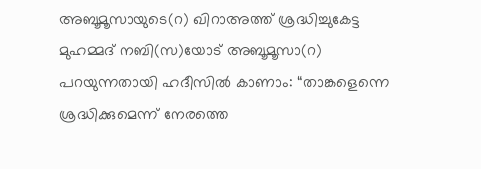അബൂമൂസായുടെ(റ) ഖിറാഅത്ത്‌ ശ്രദ്ധിച്ചുകേട്ട മുഹമ്മദ്‌ നബി(സ)യോട്‌ അബൂമൂസാ(റ) പറയുന്നതായി ഹദീസില്‍ കാണാം: “താങ്കളെന്നെ ശ്രദ്ധിക്കുമെന്ന്‌ നേരത്തെ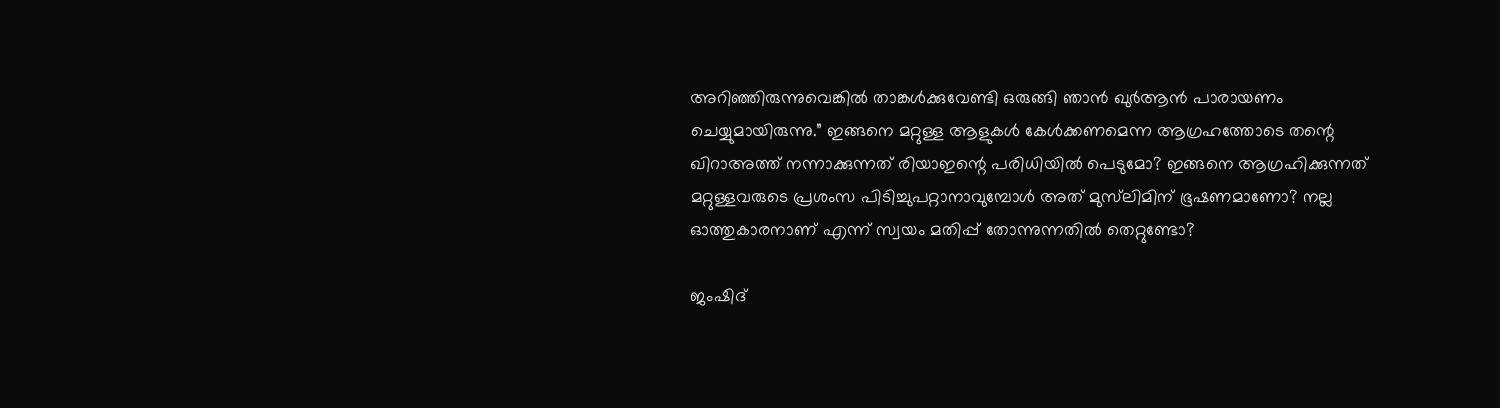അറിഞ്ഞിരുന്നുവെങ്കില്‍ താങ്കള്‍ക്കുവേണ്ടി ഒരുങ്ങി ഞാന്‍ ഖുര്‍ആന്‍ പാരായണം ചെയ്യുമായിരുന്നു.” ഇങ്ങനെ മറ്റുള്ള ആളുകള്‍ കേള്‍ക്കണമെന്ന ആഗ്രഹത്തോടെ തന്റെ ഖിറാഅത്ത്‌ നന്നാക്കുന്നത്‌ രിയാഇന്റെ പരിധിയില്‍ പെടുമോ? ഇങ്ങനെ ആഗ്രഹിക്കുന്നത്‌ മറ്റുള്ളവരുടെ പ്രശംസ പിടിച്ചുപറ്റാനാവുമ്പോള്‍ അത്‌ മുസ്‌ലിമിന്‌ ഭൂഷണമാണോ? നല്ല ഓത്തുകാരനാണ്‌ എന്ന്‌ സ്വയം മതിപ്പ്‌ തോന്നുന്നതില്‍ തെറ്റുണ്ടോ?

ജംഷിദ്‌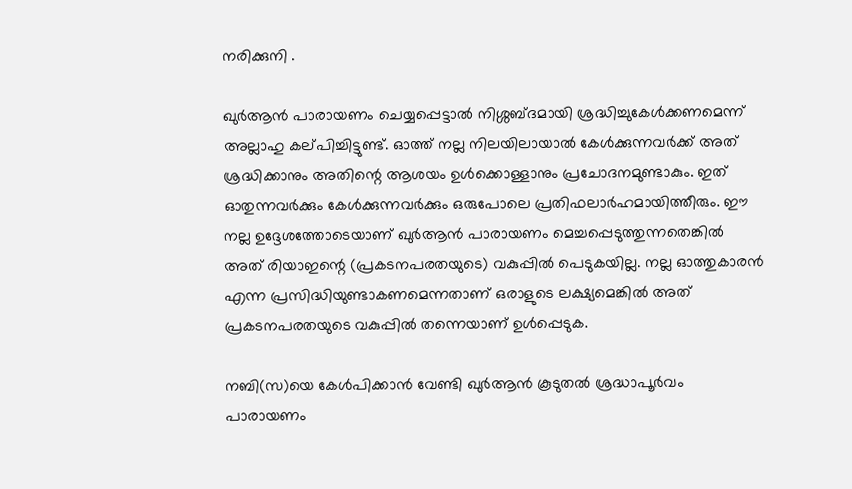നരിക്കുനി .

ഖുര്‍ആന്‍ പാരായണം ചെയ്യപ്പെട്ടാല്‍ നിശ്ശബ്‌ദമായി ശ്രദ്ധിച്ചുകേള്‍ക്കണമെന്ന്‌ അല്ലാഹു കല്‌പിച്ചിട്ടുണ്ട്‌. ഓത്ത്‌ നല്ല നിലയിലായാല്‍ കേള്‍ക്കുന്നവര്‍ക്ക്‌ അത്‌ ശ്രദ്ധിക്കാനും അതിന്റെ ആശയം ഉള്‍ക്കൊള്ളാനും പ്രചോദനമുണ്ടാകും. ഇത്‌ ഓതുന്നവര്‍ക്കും കേള്‍ക്കുന്നവര്‍ക്കും ഒരുപോലെ പ്രതിഫലാര്‍ഹമായിത്തീരും. ഈ നല്ല ഉദ്ദേശത്തോടെയാണ്‌ ഖുര്‍ആന്‍ പാരായണം മെച്ചപ്പെടുത്തുന്നതെങ്കില്‍ അത്‌ രിയാഇന്റെ (പ്രകടനപരതയുടെ) വകുപ്പില്‍ പെടുകയില്ല. നല്ല ഓത്തുകാരന്‍ എന്ന പ്രസിദ്ധിയുണ്ടാകണമെന്നതാണ്‌ ഒരാളുടെ ലക്ഷ്യമെങ്കില്‍ അത്‌ പ്രകടനപരതയുടെ വകുപ്പില്‍ തന്നെയാണ്‌ ഉള്‍പ്പെടുക.

നബി(സ)യെ കേള്‍പിക്കാന്‍ വേണ്ടി ഖുര്‍ആന്‍ കൂടുതല്‍ ശ്രദ്ധാപൂര്‍വം പാരായണം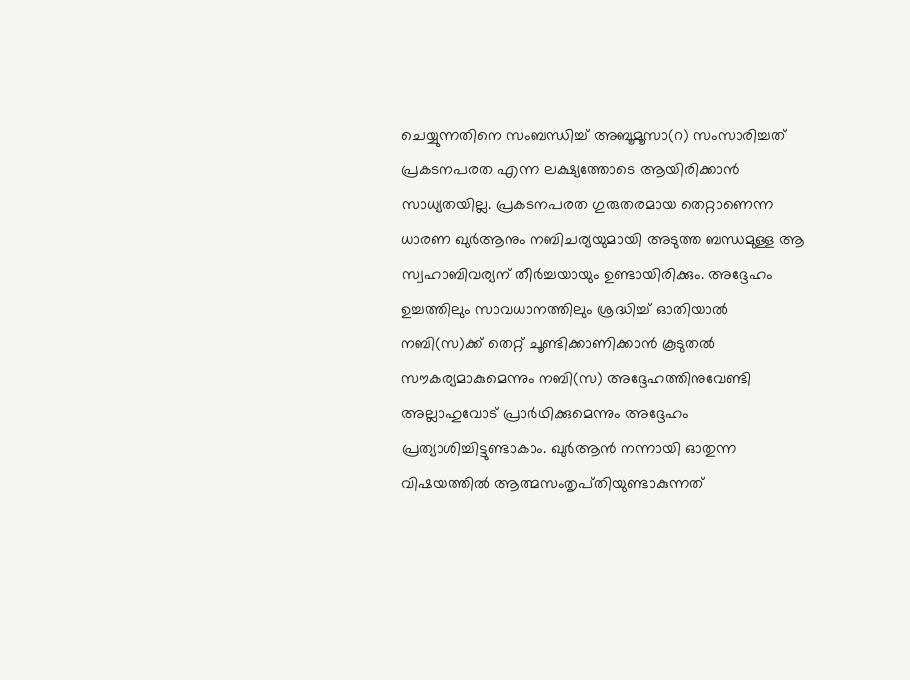ചെയ്യുന്നതിനെ സംബന്ധിച്ച്‌ അബൂമൂസാ(റ) സംസാരിച്ചത്‌ പ്രകടനപരത എന്ന ലക്ഷ്യത്തോടെ ആയിരിക്കാന്‍ സാധ്യതയില്ല. പ്രകടനപരത ഗുരുതരമായ തെറ്റാണെന്ന ധാരണ ഖുര്‍ആനും നബിചര്യയുമായി അടുത്ത ബന്ധമുള്ള ആ സ്വഹാബിവര്യന്‌ തീര്‍ച്ചയായും ഉണ്ടായിരിക്കും. അദ്ദേഹം ഉച്ചത്തിലും സാവധാനത്തിലും ശ്രദ്ധിച്ച്‌ ഓതിയാല്‍ നബി(സ)ക്ക്‌ തെറ്റ്‌ ചൂണ്ടിക്കാണിക്കാന്‍ കൂടുതല്‍ സൗകര്യമാകുമെന്നും നബി(സ) അദ്ദേഹത്തിനുവേണ്ടി അല്ലാഹുവോട്‌ പ്രാര്‍ഥിക്കുമെന്നും അദ്ദേഹം പ്രത്യാശിച്ചിട്ടുണ്ടാകാം. ഖുര്‍ആന്‍ നന്നായി ഓതുന്ന വിഷയത്തില്‍ ആത്മസംതൃപ്‌തിയുണ്ടാകുന്നത്‌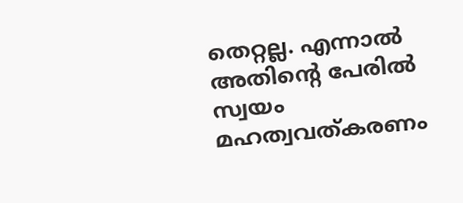തെറ്റല്ല. എന്നാല്‍ അതിന്റെ പേരില്‍ സ്വയം മഹത്വവത്‌കരണം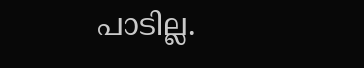പാടില്ല.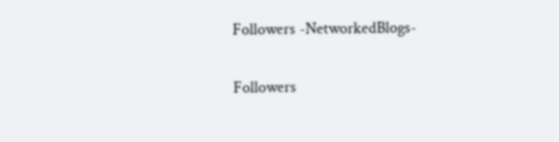Followers -NetworkedBlogs-

Followers